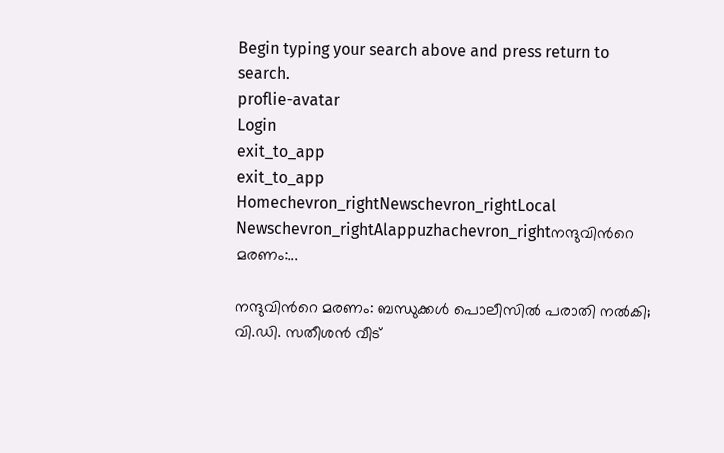Begin typing your search above and press return to search.
proflie-avatar
Login
exit_to_app
exit_to_app
Homechevron_rightNewschevron_rightLocal Newschevron_rightAlappuzhachevron_rightനന്ദുവിന്‍റെ മരണം:...

നന്ദുവിന്‍റെ മരണം: ബന്ധുക്കൾ പൊലീസിൽ പരാതി നൽകി; വി.ഡി. സതീശന്‍ വീട്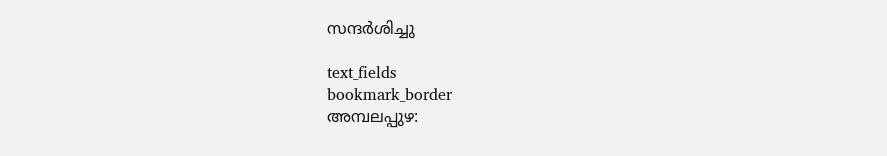സന്ദര്‍ശിച്ചു

text_fields
bookmark_border
അമ്പലപ്പുഴ: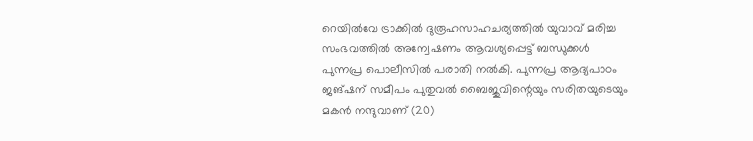റെയില്‍വേ ട്രാക്കില്‍ ദുരൂഹസാഹചര്യത്തില്‍ യുവാവ് മരിച്ച സംഭവത്തിൽ അന്വേഷണം ആവശ്യപ്പെട്ട് ബന്ധുക്കൾ പുന്നപ്ര പൊലീസിൽ പരാതി നൽകി. പുന്നപ്ര ആദ്യപാഠം ജങ്ഷന് സമീപം പുതുവൽ ബൈജുവിന്റെയും സരിതയുടെയും മകൻ നന്ദുവാണ് (20)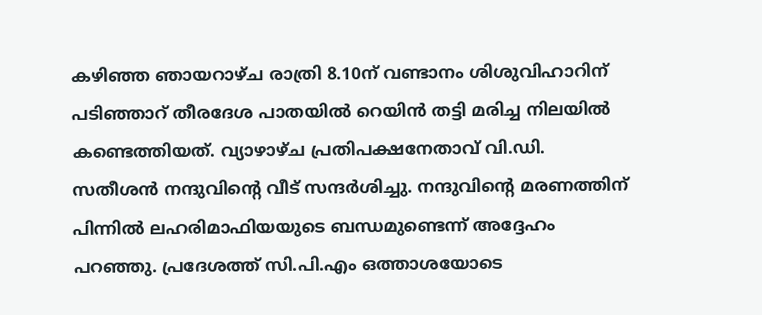കഴിഞ്ഞ ഞായറാഴ്ച രാത്രി 8.10ന് വണ്ടാനം ശിശുവിഹാറിന് പടിഞ്ഞാറ് തീരദേശ പാതയിൽ റെയിൻ തട്ടി മരിച്ച നിലയിൽ കണ്ടെത്തിയത്. വ്യാഴാഴ്ച പ്രതിപക്ഷനേതാവ് വി.ഡി. സതീശൻ നന്ദുവിന്‍റെ വീട് സന്ദർശിച്ചു. നന്ദുവിന്‍റെ മരണത്തിന് പിന്നില്‍ ലഹരിമാഫിയയുടെ ബന്ധമുണ്ടെന്ന് അദ്ദേഹം പറഞ്ഞു. പ്രദേശത്ത് സി.പി.എം ഒത്താശയോടെ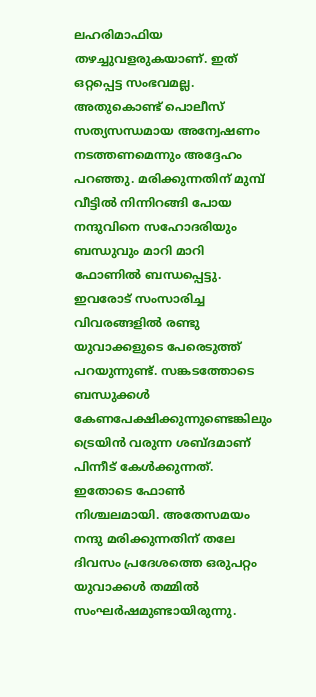ലഹരിമാഫിയ തഴച്ചുവളരുകയാണ്. ഇത് ഒറ്റപ്പെട്ട സംഭവമല്ല. അതുകൊണ്ട് പൊലീസ് സത്യസന്ധമായ അന്വേഷണം നടത്തണമെന്നും അദ്ദേഹം പറഞ്ഞു. മരിക്കുന്നതിന് മുമ്പ് വീട്ടിൽ നിന്നിറങ്ങി പോയ നന്ദുവിനെ സഹോദരിയും ബന്ധുവും മാറി മാറി ഫോണിൽ ബന്ധപ്പെട്ടു. ഇവരോട് സംസാരിച്ച വിവരങ്ങളില്‍ രണ്ടു യുവാക്കളുടെ പേരെടുത്ത് പറയുന്നുണ്ട്. സങ്കടത്തോടെ ബന്ധുക്കൾ കേണപേക്ഷിക്കുന്നുണ്ടെങ്കിലും ട്രെയിൻ വരുന്ന ശബ്ദമാണ് പിന്നീട് കേൾക്കുന്നത്. ഇതോടെ ഫോൺ നിശ്ചലമായി. അതേസമയം നന്ദു മരിക്കുന്നതിന് തലേ ദിവസം പ്രദേശത്തെ ഒരുപറ്റം യുവാക്കൾ തമ്മിൽ സംഘർഷമുണ്ടായിരുന്നു.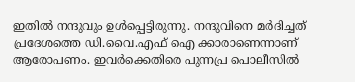ഇതിൽ നന്ദുവും ഉൾപ്പെട്ടിരുന്നു. നന്ദുവിനെ മർദിച്ചത് പ്രദേശത്തെ ഡി.വൈ.എഫ് ഐ ക്കാരാണെന്നാണ് ആരോപണം. ഇവർക്കെതിരെ പുന്നപ്ര പൊലീസിൽ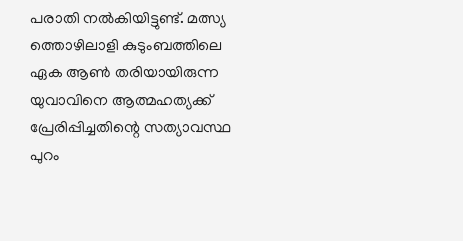പരാതി നൽകിയിട്ടുണ്ട്. മത്സ്യ ത്തൊഴിലാളി കുടുംബത്തിലെ ഏക ആൺ തരിയായിരുന്ന യുവാവിനെ ആത്മഹത്യക്ക് പ്രേരിപ്പിച്ചതിന്റെ സത്യാവസ്ഥ പുറം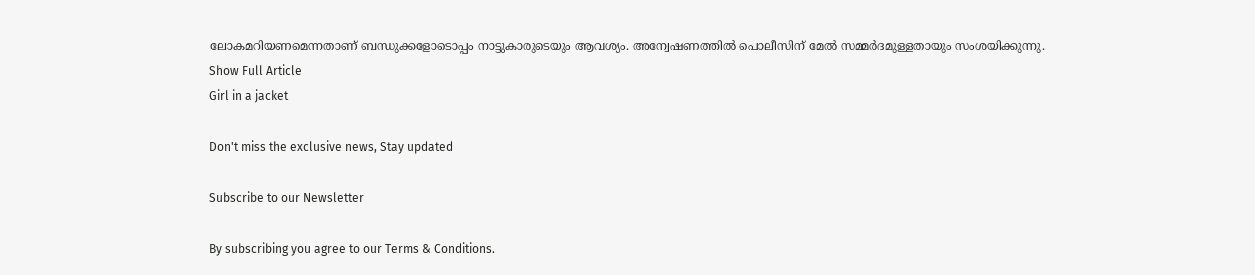ലോകമറിയണമെന്നതാണ് ബന്ധുക്കളോടൊപ്പം നാട്ടുകാരുടെയും ആവശ്യം. അന്വേഷണത്തിൽ പൊലീസിന് മേൽ സമ്മർദമുള്ളതായും സംശയിക്കുന്നു.
Show Full Article
Girl in a jacket

Don't miss the exclusive news, Stay updated

Subscribe to our Newsletter

By subscribing you agree to our Terms & Conditions.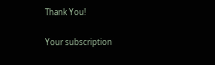Thank You!

Your subscription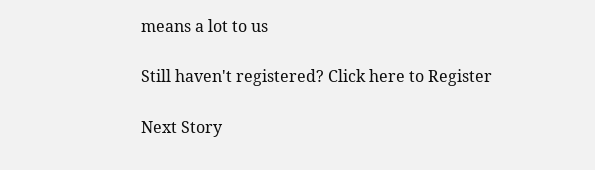means a lot to us

Still haven't registered? Click here to Register

Next Story